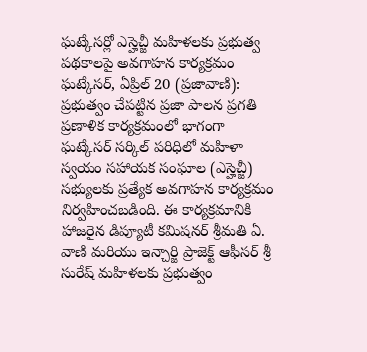ఘట్కేసర్లో ఎస్హెచ్జీ మహిళలకు ప్రభుత్వ పథకాలపై అవగాహన కార్యక్రమం
ఘట్కేసర్, ఏప్రిల్ 20 (ప్రజావాణి): ప్రభుత్వం చేపట్టిన ప్రజా పాలన ప్రగతి ప్రణాళిక కార్యక్రమంలో భాగంగా ఘట్కేసర్ సర్కిల్ పరిధిలో మహిళా స్వయం సహాయక సంఘాల (ఎస్హెచ్జీ) సభ్యులకు ప్రత్యేక అవగాహన కార్యక్రమం నిర్వహించబడింది. ఈ కార్యక్రమానికి హాజరైన డిప్యూటీ కమిషనర్ శ్రీమతి ఏ. వాణి మరియు ఇన్చార్జి ప్రాజెక్ట్ ఆఫీసర్ శ్రీ సురేష్ మహిళలకు ప్రభుత్వం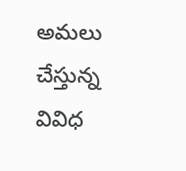అమలు చేస్తున్న వివిధ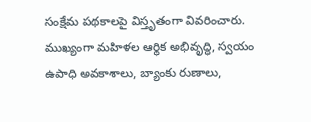సంక్షేమ పథకాలపై విస్తృతంగా వివరించారు. ముఖ్యంగా మహిళల ఆర్థిక అభివృద్ధి, స్వయం ఉపాధి అవకాశాలు, బ్యాంకు రుణాలు,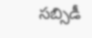సబ్సిడీ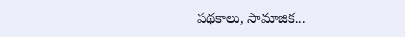పథకాలు, సామాజిక...